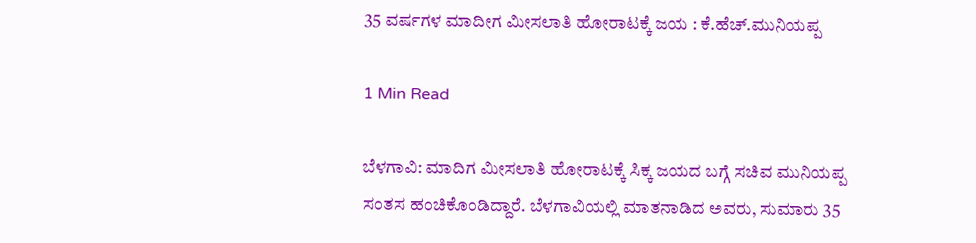35 ವರ್ಷಗಳ ಮಾದೀಗ ಮೀಸಲಾತಿ ಹೋರಾಟಕ್ಕೆ ಜಯ : ಕೆ.ಹೆಚ್.ಮುನಿಯಪ್ಪ

1 Min Read

ಬೆಳಗಾವಿ: ಮಾದಿಗ ಮೀಸಲಾತಿ ಹೋರಾಟಕ್ಕೆ ಸಿಕ್ಕ ಜಯದ ಬಗ್ಗೆ ಸಚಿವ ಮುನಿಯಪ್ಪ ಸಂತಸ ಹಂಚಿಕೊಂಡಿದ್ದಾರೆ. ಬೆಳಗಾವಿಯಲ್ಲಿ ಮಾತನಾಡಿದ ಅವರು, ಸುಮಾರು 35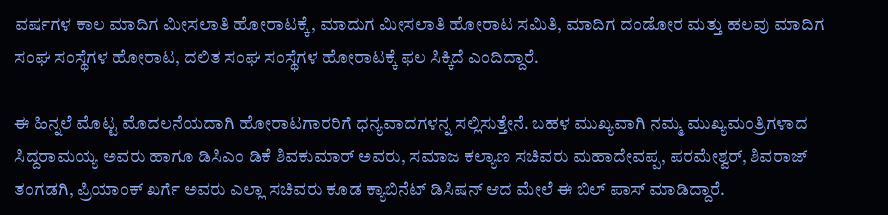ವರ್ಷಗಳ ಕಾಲ ಮಾದಿಗ ಮೀಸಲಾತಿ ಹೋರಾಟಕ್ಕೆ, ಮಾದುಗ ಮೀಸಲಾತಿ ಹೋರಾಟ ಸಮಿತಿ, ಮಾದಿಗ ದಂಡೋರ ಮತ್ತು ಹಲವು ಮಾದಿಗ ಸಂಘ ಸಂಸ್ಥೆಗಳ ಹೋರಾಟ, ದಲಿತ ಸಂಘ ಸಂಸ್ಥೆಗಳ ಹೋರಾಟಕ್ಕೆ ಫಲ ಸಿಕ್ಕಿದೆ ಎಂದಿದ್ದಾರೆ.

ಈ ಹಿನ್ನಲೆ ಮೊಟ್ಟ ಮೊದಲನೆಯದಾಗಿ ಹೋರಾಟಗಾರರಿಗೆ ಧನ್ಯವಾದಗಳನ್ನ ಸಲ್ಲಿಸುತ್ತೇನೆ. ಬಹಳ ಮುಖ್ಯವಾಗಿ ನಮ್ಮ ಮುಖ್ಯಮಂತ್ರಿಗಳಾದ ಸಿದ್ದರಾಮಯ್ಯ ಅವರು ಹಾಗೂ ಡಿಸಿಎಂ ಡಿಕೆ ಶಿವಕುಮಾರ್ ಅವರು, ಸಮಾಜ ಕಲ್ಯಾಣ ಸಚಿವರು ಮಹಾದೇವಪ್ಪ, ಪರಮೇಶ್ವರ್, ಶಿವರಾಜ್ ತಂಗಡಗಿ, ಪ್ರಿಯಾಂಕ್ ಖರ್ಗೆ ಅವರು ಎಲ್ಲಾ ಸಚಿವರು ಕೂಡ ಕ್ಯಾಬಿನೆಟ್ ಡಿಸಿಷನ್ ಆದ ಮೇಲೆ ಈ ಬಿಲ್ ಪಾಸ್ ಮಾಡಿದ್ದಾರೆ.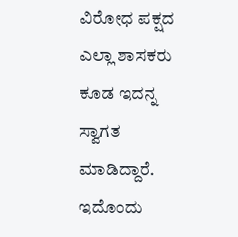ವಿರೋಧ ಪಕ್ಷದ ಎಲ್ಲಾ ಶಾಸಕರು ಕೂಡ ಇದನ್ನ ಸ್ವಾಗತ ಮಾಡಿದ್ದಾರೆ. ಇದೊಂದು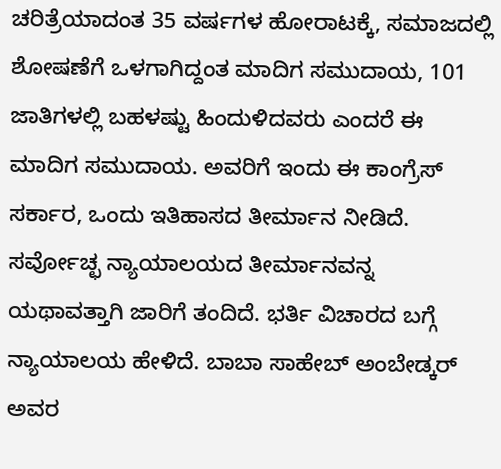ಚರಿತ್ರೆಯಾದಂತ 35 ವರ್ಷಗಳ ಹೋರಾಟಕ್ಕೆ, ಸಮಾಜದಲ್ಲಿ ಶೋಷಣೆಗೆ ಒಳಗಾಗಿದ್ದಂತ ಮಾದಿಗ ಸಮುದಾಯ, 101 ಜಾತಿಗಳಲ್ಲಿ ಬಹಳಷ್ಟು ಹಿಂದುಳಿದವರು ಎಂದರೆ ಈ ಮಾದಿಗ ಸಮುದಾಯ. ಅವರಿಗೆ ಇಂದು ಈ ಕಾಂಗ್ರೆಸ್ ಸರ್ಕಾರ, ಒಂದು ಇತಿಹಾಸದ ತೀರ್ಮಾನ ನೀಡಿದೆ. ಸರ್ವೋಚ್ಛ ನ್ಯಾಯಾಲಯದ ತೀರ್ಮಾನವನ್ನ ಯಥಾವತ್ತಾಗಿ ಜಾರಿಗೆ ತಂದಿದೆ. ಭರ್ತಿ ವಿಚಾರದ ಬಗ್ಗೆ ನ್ಯಾಯಾಲಯ ಹೇಳಿದೆ. ಬಾಬಾ ಸಾಹೇಬ್ ಅಂಬೇಡ್ಕರ್ ಅವರ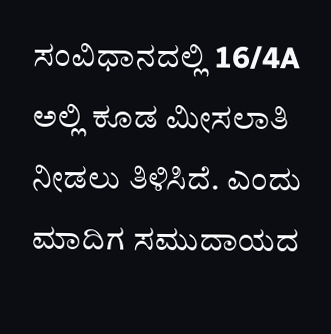ಸಂವಿಧಾನದಲ್ಲಿ 16/4A ಅಲ್ಲಿ ಕೂಡ ಮೀಸಲಾತಿ ನೀಡಲು ತಿಳಿಸಿದೆ. ಎಂದು ಮಾದಿಗ ಸಮುದಾಯದ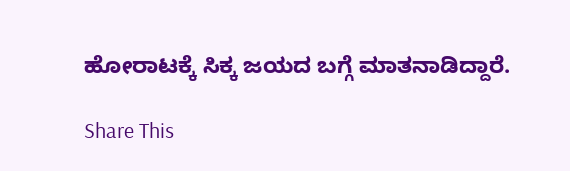ಹೋರಾಟಕ್ಕೆ ಸಿಕ್ಕ ಜಯದ ಬಗ್ಗೆ ಮಾತನಾಡಿದ್ದಾರೆ.

Share This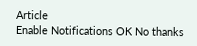Article
Enable Notifications OK No thanks